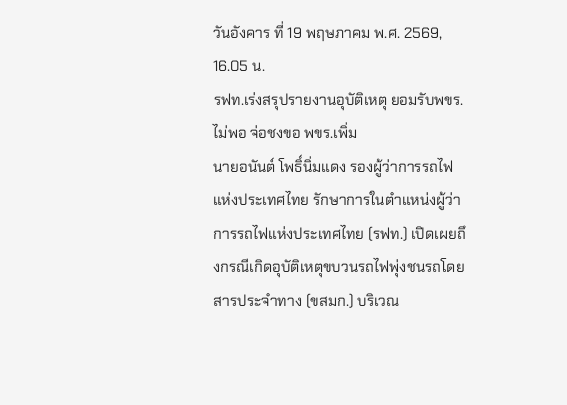วันอังคาร ที่ 19 พฤษภาคม พ.ศ. 2569, 16.05 น.
รฟท.เร่งสรุปรายงานอุบัติเหตุ ยอมรับพขร.ไม่พอ จ่อชงขอ พขร.เพิ่ม
นายอนันต์ โพธิ์นิ่มแดง รองผู้ว่าการรถไฟแห่งประเทศไทย รักษาการในตำแหน่งผู้ว่าการรถไฟแห่งประเทศไทย (รฟท.) เปิดเผยถึงกรณีเกิดอุบัติเหตุขบวนรถไฟพุ่งชนรถโดยสารประจำทาง (ขสมก.) บริเวณ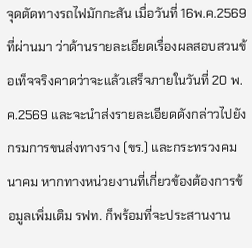จุดตัดทางรถไฟมักกะสัน เมื่อวันที่ 16พ.ค.2569 ที่ผ่านมา ว่าด้านรายละเอียดเรื่องผลสอบสวนข้อเท็จจริงคาดว่าจะแล้วเสร็จภายในวันที่ 20 พ.ค.2569 และจะนำส่งรายละเอียดดังกล่าวไปยังกรมการขนส่งทางราง (ขร.) และกระทรวงคมนาคม หากทางหน่วยงานที่เกี่ยวข้องต้องการข้อมูลเพิ่มเติม รฟท. ก็พร้อมที่จะประสานงาน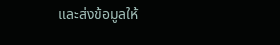และส่งข้อมูลให้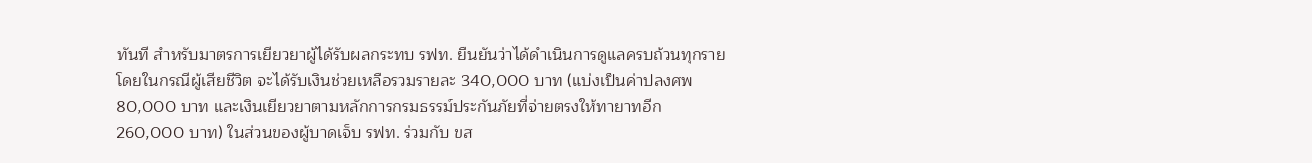ทันที สำหรับมาตรการเยียวยาผู้ได้รับผลกระทบ รฟท. ยืนยันว่าได้ดำเนินการดูแลครบถ้วนทุกราย โดยในกรณีผู้เสียชีวิต จะได้รับเงินช่วยเหลือรวมรายละ 340,000 บาท (แบ่งเป็นค่าปลงศพ 80,000 บาท และเงินเยียวยาตามหลักการกรมธรรม์ประกันภัยที่จ่ายตรงให้ทายาทอีก 260,000 บาท) ในส่วนของผู้บาดเจ็บ รฟท. ร่วมกับ ขส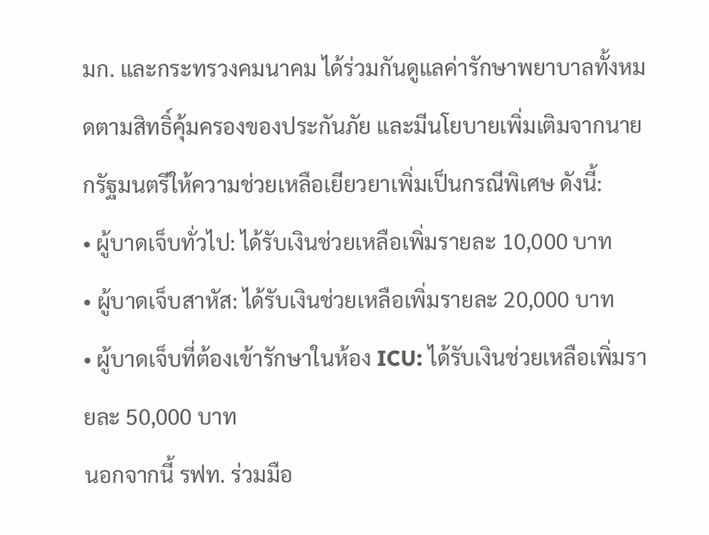มก. และกระทรวงคมนาคม ได้ร่วมกันดูแลค่ารักษาพยาบาลทั้งหมดตามสิทธิ์คุ้มครองของประกันภัย และมีนโยบายเพิ่มเติมจากนายกรัฐมนตรีให้ความช่วยเหลือเยียวยาเพิ่มเป็นกรณีพิเศษ ดังนี้:
• ผู้บาดเจ็บทั่วไป: ได้รับเงินช่วยเหลือเพิ่มรายละ 10,000 บาท
• ผู้บาดเจ็บสาหัส: ได้รับเงินช่วยเหลือเพิ่มรายละ 20,000 บาท
• ผู้บาดเจ็บที่ต้องเข้ารักษาในห้อง ICU: ได้รับเงินช่วยเหลือเพิ่มรายละ 50,000 บาท
นอกจากนี้ รฟท. ร่วมมือ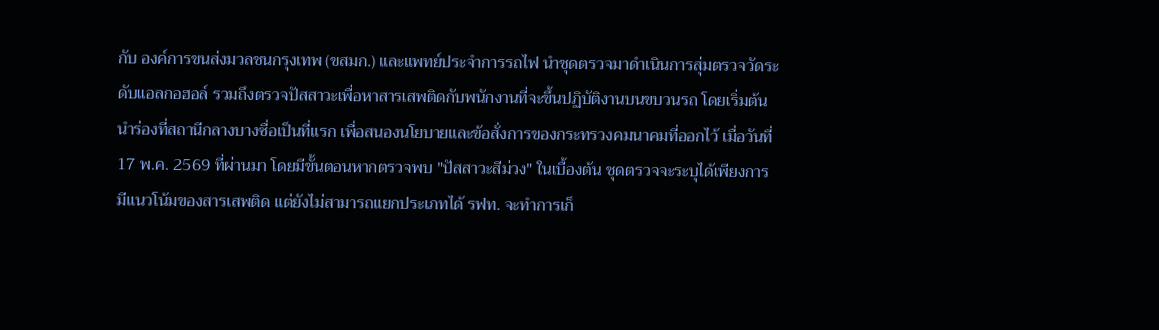กับ องค์การขนส่งมวลชนกรุงเทพ (ขสมก.) และแพทย์ประจำการรถไฟ นำชุดตรวจมาดำเนินการสุ่มตรวจวัดระดับแอลกอฮอล์ รวมถึงตรวจปัสสาวะเพื่อหาสารเสพติดกับพนักงานที่จะขึ้นปฏิบัติงานบนขบวนรถ โดยเริ่มต้นนำร่องที่สถานีกลางบางซื่อเป็นที่แรก เพื่อสนองนโยบายและข้อสั่งการของกระทรวงคมนาคมที่ออกไว้ เมื่อวันที่ 17 พ.ค. 2569 ที่ผ่านมา โดยมีขั้นตอนหากตรวจพบ "ปัสสาวะสีม่วง" ในเบื้องต้น ชุดตรวจจะระบุได้เพียงการมีแนวโน้มของสารเสพติด แต่ยังไม่สามารถแยกประเภทได้ รฟท. จะทำการเก็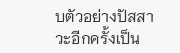บตัวอย่างปัสสาวะอีกครั้งเป็น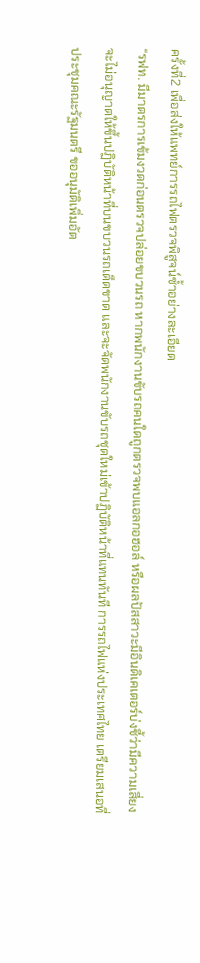ครั้งที่2 เพื่อส่งให้แพทย์การรถไฟตรวจพิสูจน์ซ้ำอย่างละเอียด
“รฟท. มีมาตรการเข้มงวดก่อนตรวจปล่อยขบวนรถ หากพนักงานขับรถคนใดถูกตรวจพบแอลกอฮอล์ หรือผลปัสสาวะมีอินดิเคเตอร์บ่งชี้ว่ามีความเสี่ยง จะไม่อนุญาตให้ขึ้นปฏิบัติหน้าที่บนขบวนรถเด็ดขาด และจะจัดพนักงานขับรถชุดใหม่เข้าปฏิบัติหน้าที่แทนทันที การรถไฟแห่งประเทศไทย เตรียมเสนอที่ประชุมคณะรัฐมนตรี ขออนุมัติเพิ่มอัต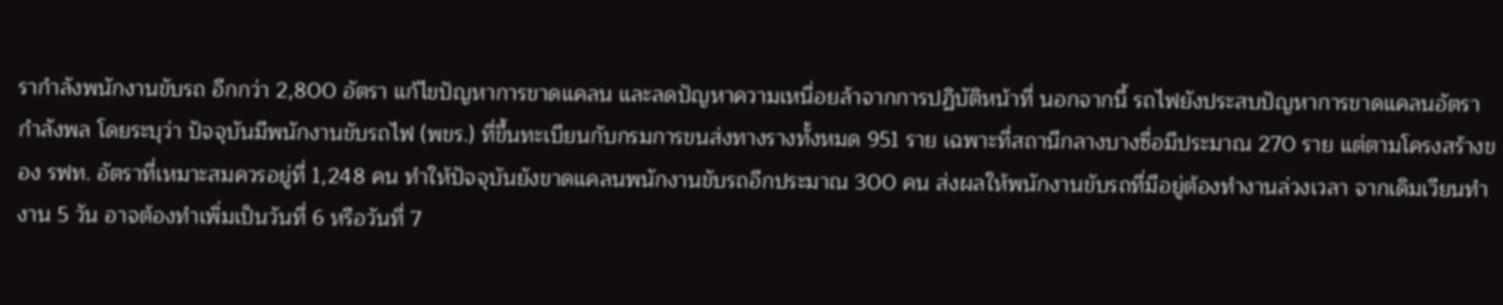รากำลังพนักงานขับรถ อีกกว่า 2,800 อัตรา แก้ไขปัญหาการขาดแคลน และลดปัญหาความเหนื่อยล้าจากการปฏิบัติหน้าที่ นอกจากนี้ รถไฟยังประสบปัญหาการขาดแคลนอัตรากำลังพล โดยระบุว่า ปัจจุบันมีพนักงานขับรถไฟ (พขร.) ที่ขึ้นทะเบียนกับกรมการขนส่งทางรางทั้งหมด 951 ราย เฉพาะที่สถานีกลางบางซื่อมีประมาณ 270 ราย แต่ตามโครงสร้างของ รฟท. อัตราที่เหมาะสมควรอยู่ที่ 1,248 คน ทำให้ปัจจุบันยังขาดแคลนพนักงานขับรถอีกประมาณ 300 คน ส่งผลให้พนักงานขับรถที่มีอยู่ต้องทำงานล่วงเวลา จากเดิมเวียนทำงาน 5 วัน อาจต้องทำเพิ่มเป็นวันที่ 6 หรือวันที่ 7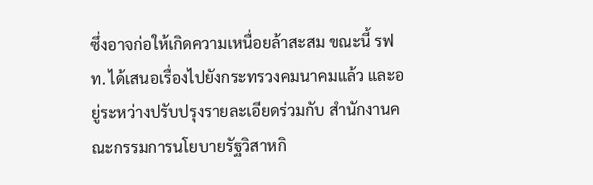ซึ่งอาจก่อให้เกิดความเหนื่อยล้าสะสม ขณะนี้ รฟท. ได้เสนอเรื่องไปยังกระทรวงคมนาคมแล้ว และอยู่ระหว่างปรับปรุงรายละเอียดร่วมกับ สำนักงานคณะกรรมการนโยบายรัฐวิสาหกิ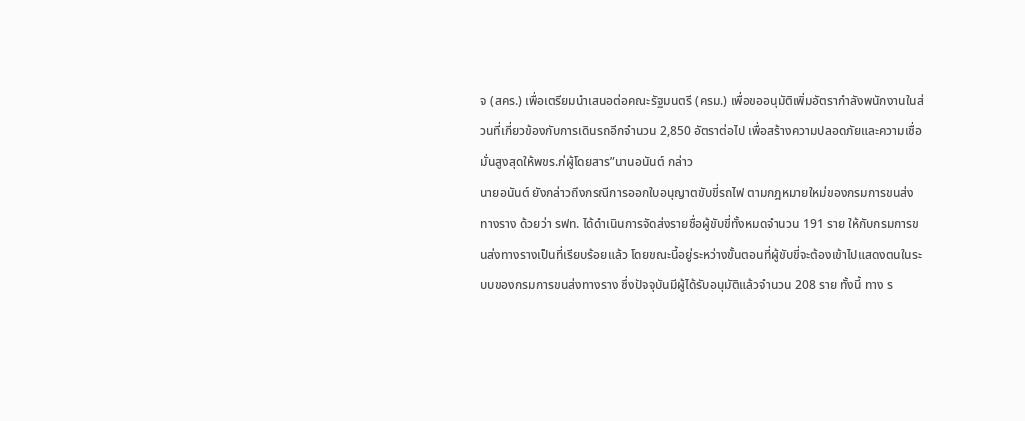จ (สคร.) เพื่อเตรียมนำเสนอต่อคณะรัฐมนตรี (ครม.) เพื่อขออนุมัติเพิ่มอัตรากำลังพนักงานในส่วนที่เกี่ยวข้องกับการเดินรถอีกจำนวน 2,850 อัตราต่อไป เพื่อสร้างความปลอดภัยและความเชื่อมั่นสูงสุดให้พขร.ก่ผู้โดยสาร”นานอนันต์ กล่าว
นายอนันต์ ยังกล่าวถึงกรณีการออกใบอนุญาตขับขี่รถไฟ ตามกฎหมายใหม่ของกรมการขนส่งทางราง ด้วยว่า รฟท. ได้ดำเนินการจัดส่งรายชื่อผู้ขับขี่ทั้งหมดจำนวน 191 ราย ให้กับกรมการขนส่งทางรางเป็นที่เรียบร้อยแล้ว โดยขณะนี้อยู่ระหว่างขั้นตอนที่ผู้ขับขี่จะต้องเข้าไปแสดงตนในระบบของกรมการขนส่งทางราง ซึ่งปัจจุบันมีผู้ได้รับอนุมัติแล้วจำนวน 208 ราย ทั้งนี้ ทาง ร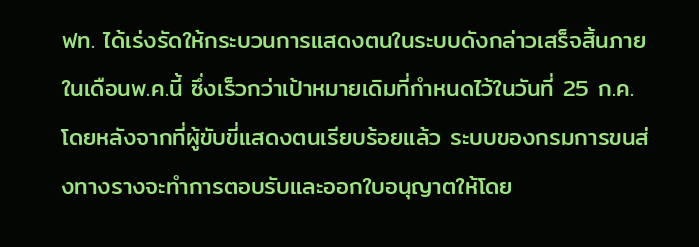ฟท. ได้เร่งรัดให้กระบวนการแสดงตนในระบบดังกล่าวเสร็จสิ้นภายในเดือนพ.ค.นี้ ซึ่งเร็วกว่าเป้าหมายเดิมที่กำหนดไว้ในวันที่ 25 ก.ค. โดยหลังจากที่ผู้ขับขี่แสดงตนเรียบร้อยแล้ว ระบบของกรมการขนส่งทางรางจะทำการตอบรับและออกใบอนุญาตให้โดย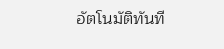อัตโนมัติทันที